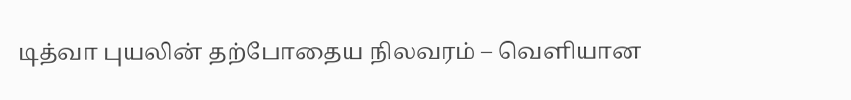டித்வா புயலின் தற்போதைய நிலவரம் – வெளியான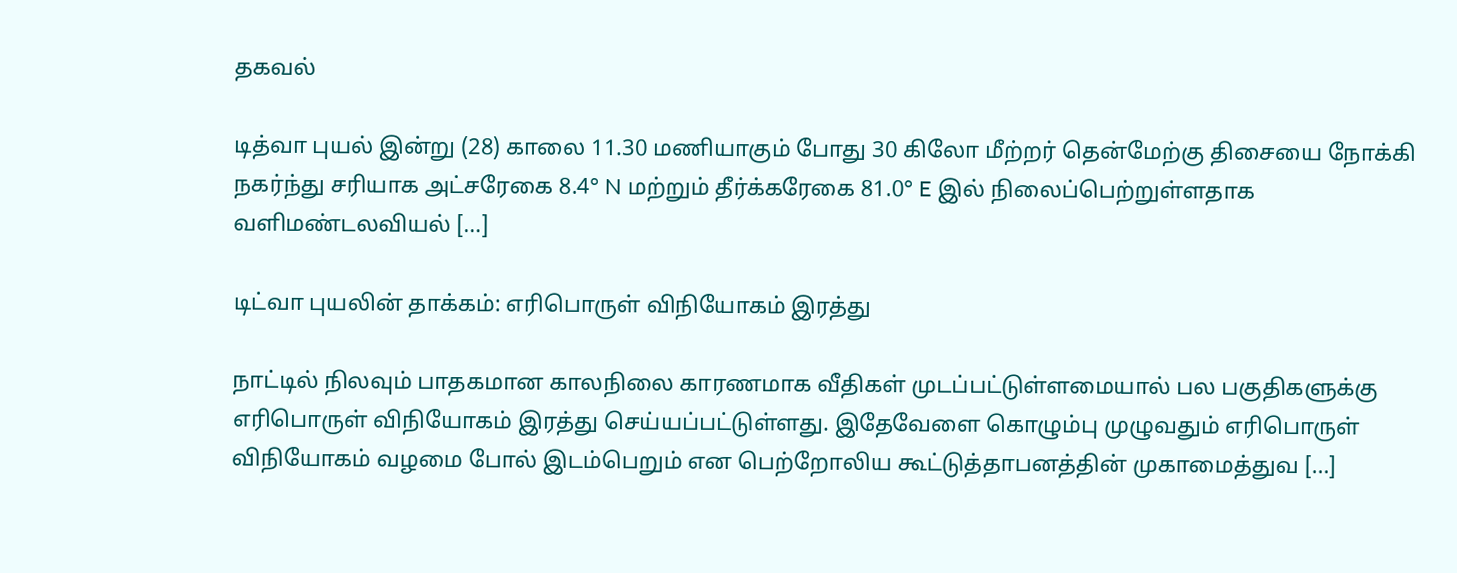தகவல்

டித்வா புயல் இன்று (28) காலை 11.30 மணியாகும் போது 30 கிலோ மீற்றர் தென்மேற்கு திசையை நோக்கி நகர்ந்து சரியாக அட்சரேகை 8.4° N மற்றும் தீர்க்கரேகை 81.0° E இல் நிலைப்பெற்றுள்ளதாக வளிமண்டலவியல் […]

டிட்வா புயலின் தாக்கம்: எரிபொருள் விநியோகம் இரத்து

நாட்டில் நிலவும் பாதகமான காலநிலை காரணமாக வீதிகள் முடப்பட்டுள்ளமையால் பல பகுதிகளுக்கு எரிபொருள் விநியோகம் இரத்து செய்யப்பட்டுள்ளது. இதேவேளை கொழும்பு முழுவதும் எரிபொருள் விநியோகம் வழமை போல் இடம்பெறும் என பெற்றோலிய கூட்டுத்தாபனத்தின் முகாமைத்துவ […]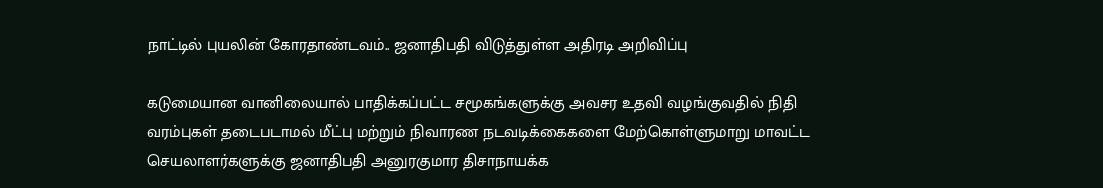நாட்டில் புயலின் கோரதாண்டவம்.. ஜனாதிபதி விடுத்துள்ள அதிரடி அறிவிப்பு

கடுமையான வானிலையால் பாதிக்கப்பட்ட சமூகங்களுக்கு அவசர உதவி வழங்குவதில் நிதி வரம்புகள் தடைபடாமல் மீட்பு மற்றும் நிவாரண நடவடிக்கைகளை மேற்கொள்ளுமாறு மாவட்ட செயலாளர்களுக்கு ஜனாதிபதி அனுரகுமார திசாநாயக்க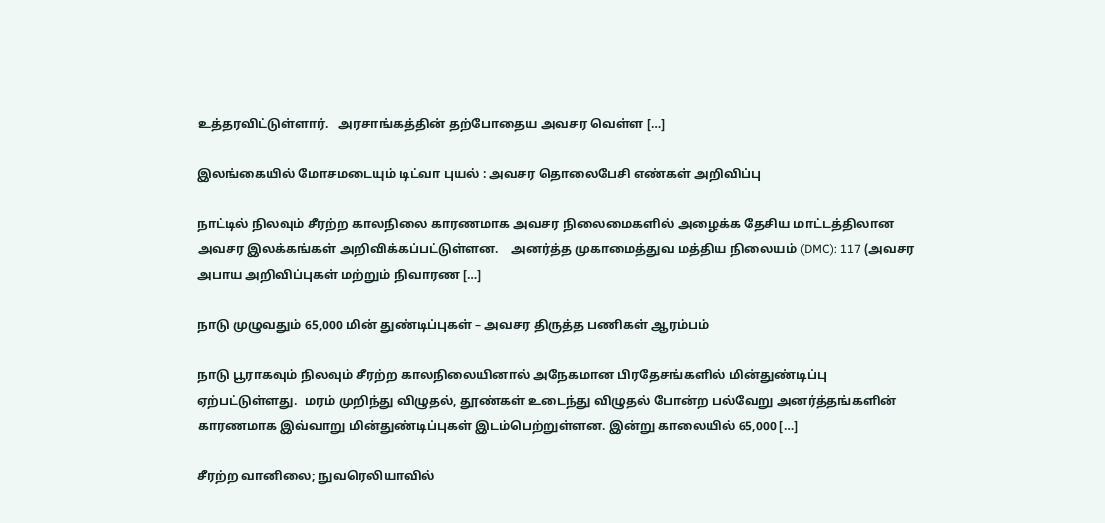உத்தரவிட்டுள்ளார்.   அரசாங்கத்தின் தற்போதைய அவசர வெள்ள […]

இலங்கையில் மோசமடையும் டிட்வா புயல் : அவசர தொலைபேசி எண்கள் அறிவிப்பு

நாட்டில் நிலவும் சீரற்ற காலநிலை காரணமாக அவசர நிலைமைகளில் அழைக்க தேசிய மாட்டத்திலான அவசர இலக்கங்கள் அறிவிக்கப்பட்டுள்ளன.    அனர்த்த முகாமைத்துவ மத்திய நிலையம் (DMC): 117 (அவசர அபாய அறிவிப்புகள் மற்றும் நிவாரண […]

நாடு முழுவதும் 65,000 மின் துண்டிப்புகள் – அவசர திருத்த பணிகள் ஆரம்பம்

நாடு பூராகவும் நிலவும் சீரற்ற காலநிலையினால் அநேகமான பிரதேசங்களில் மின்துண்டிப்பு ஏற்பட்டுள்ளது.  மரம் முறிந்து விழுதல், தூண்கள் உடைந்து விழுதல் போன்ற பல்வேறு அனர்த்தங்களின் காரணமாக இவ்வாறு மின்துண்டிப்புகள் இடம்பெற்றுள்ளன. இன்று காலையில் 65,000 […]

சீரற்ற வானிலை; நுவரெலியாவில்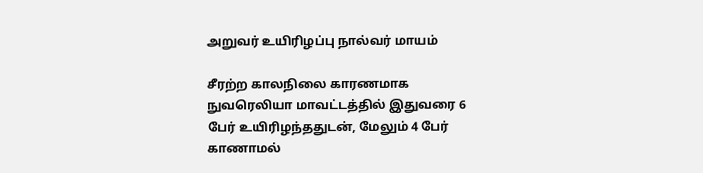அறுவர் உயிரிழப்பு நால்வர் மாயம்

சீரற்ற காலநிலை காரணமாக நுவரெலியா மாவட்டத்தில் இதுவரை 6 பேர் உயிரிழந்ததுடன், மேலும் 4 பேர் காணாமல்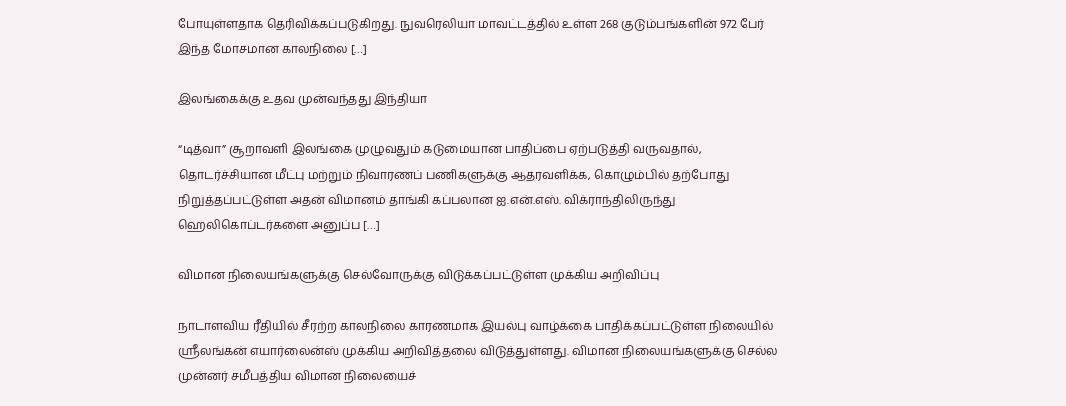போயுள்ளதாக தெரிவிக்கப்படுகிறது. நுவரெலியா மாவட்டத்தில் உள்ள 268 குடும்பங்களின் 972 பேர் இந்த மோசமான காலநிலை […]

இலங்கைக்கு உதவ முன்வந்தது இந்தியா

“டித்வா” சூறாவளி இலங்கை முழுவதும் கடுமையான பாதிப்பை ஏற்படுத்தி வருவதால், தொடர்ச்சியான மீட்பு மற்றும் நிவாரணப் பணிகளுக்கு ஆதரவளிக்க, கொழும்பில் தற்போது நிறுத்தப்பட்டுள்ள அதன் விமானம் தாங்கி கப்பலான ஐ.என்.எஸ். விக்ராந்திலிருந்து ஹெலிகொப்டர்களை அனுப்ப […]

விமான நிலையங்களுக்கு செல்வோருக்கு விடுக்கப்பட்டுள்ள முக்கிய அறிவிப்பு

நாடாளவிய ரீதியில் சீரற்ற காலநிலை காரணமாக இயல்பு வாழ்க்கை பாதிக்கப்பட்டுள்ள நிலையில் ஸ்ரீலங்கன் எயார்லைன்ஸ் முக்கிய அறிவித்தலை விடுத்துள்ளது. விமான நிலையங்களுக்கு செல்ல முன்னர் சமீபத்திய விமான நிலையைச்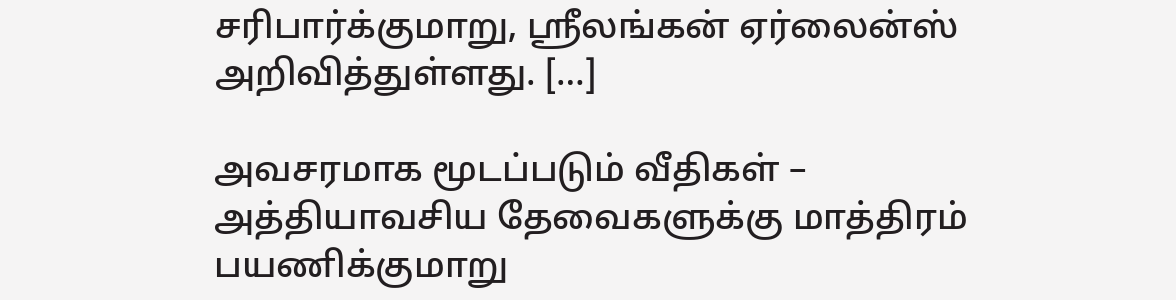சரிபார்க்குமாறு, ஸ்ரீலங்கன் ஏர்லைன்ஸ் அறிவித்துள்ளது. […]

அவசரமாக மூடப்படும் வீதிகள் – அத்தியாவசிய தேவைகளுக்கு மாத்திரம் பயணிக்குமாறு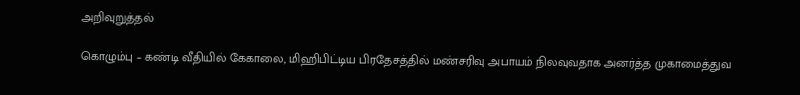அறிவுறுத்தல்

கொழும்பு – கண்டி வீதியில் கேகாலை, மிஹிபிட்டிய பிரதேசத்தில் மண்சரிவு அபாயம் நிலவுவதாக அனர்த்த முகாமைத்துவ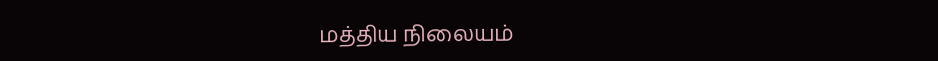மத்திய நிலையம்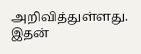அறிவித்துள்ளது. இதன்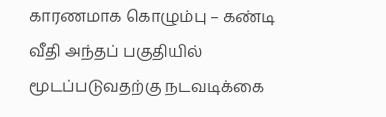காரணமாக கொழும்பு – கண்டி வீதி அந்தப் பகுதியில் மூடப்படுவதற்கு நடவடிக்கை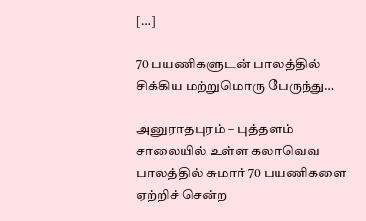[…]

70 பயணிகளுடன் பாலத்தில் சிக்கிய மற்றுமொரு பேருந்து…

அனுராதபுரம் – புத்தளம் சாலையில் உள்ள கலாவெவ பாலத்தில் சுமார் 70 பயணிகளை ஏற்றிச் சென்ற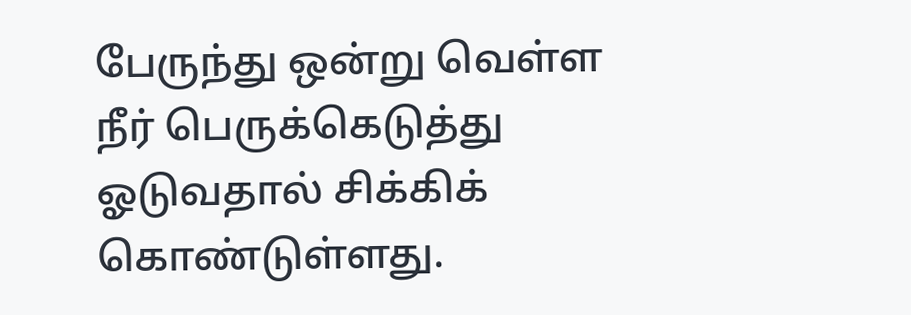பேருந்து ஒன்று வெள்ள நீர் பெருக்கெடுத்து ஓடுவதால் சிக்கிக் கொண்டுள்ளது.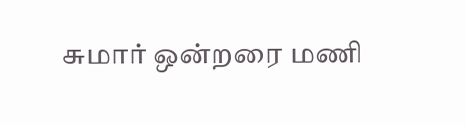சுமார் ஒன்றரை மணி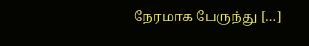நேரமாக பேருந்து […]